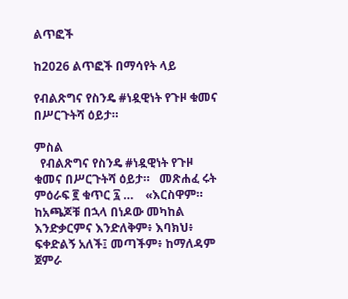ልጥፎች

ከ2026 ልጥፎች በማሳየት ላይ

የብልጽግና የስንዴ #ነዷዊነት የጉዞ ቁመና በሥርጉትሻ ዕይታ።

ምስል
  የብልጽግና የስንዴ #ነዷዊነት የጉዞ ቁመና በሥርጉትሻ ዕይታ።   መጽሐፈ ሩት ምዕራፍ ፪ ቁጥር ፯ …    «እርስዋም። ከአጫጆቹ በኋላ በነዶው መካከል እንድቃርምና እንድለቅም፥ እባክህ፥ ፍቀድልኝ አለች፤ መጣችም፥ ከማለዳም ጀምራ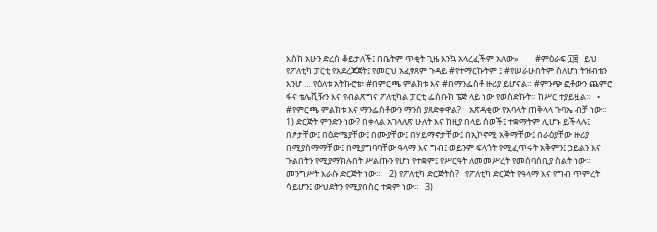እስከ አሁን ድረስ ቆይታለች፤ በቤትም ጥቂት ጊዜ እንኳ አላረፈችም አለው»        #ምዕራፍ ፲፰   ይህ የፖለቲካ ፓርቲ የአደረጃጀት፤ የመርህ አፈፃጸም ጉዳይ #የተማርኩትም ፤ #የሠራሁበትም ስለሆነ ትዝብቴን እንሆ … የዕለቱ አትኩሮቴ፣ #በምርጫ ምልክቱ እና #በማንፌስቶ ዙሪያ ይሆናል። #ምንጭ ፎቶውን ጨምሮ ፋና ቴሌቪዥን እና የብልጽግና ፖለቲካል ፓርቲ ፌስቡክ ፔጅ ላይ ነው የወሰድኩት። ከሥር ተያይዟል።   • #የምርጫ ምልክቱ እና ማንፌስቶውን ማንስ ያጸድቀዋል?    አጽዳቂው የአባላት ጠቅላላ ጉባኤ ብቻ ነው።    1) ድርጅት ምንድን ነው? በቀላል አገላለጽ ሁለት እና ከዚያ በላይ ሰወች፤ ተቋማትም ሊሆኑ ይችላሉ፤ በፆታቸው፤ በዕድሜያቸው፤ በሙያቸው፤ በሃይማኖታቸው፤ በኢኮኖሚ አቅማቸው፤ በራዕያቸው ዙሪያ በሚያስማማቸው፤ በሚያግባባቸው ዓላማ እና ግብ፤ ወይንም ፍላጎት የሚፈጥሩት አቅምን፤ ኃይልን እና ጉልበትን የሚያማክሉበት ሥልጡን የሆነ የተቋም፤ የሥርዓት ለመመሥረት የመሰባሰቢያ ስልት ነው። መንግሥት እራሱ ድርጅት ነው።    2) የፖለቲካ ድርጅትስ?   የፖለቲካ ድርጅት የዓላማ እና የግብ ጥምረት ሳይሆን፤ ውህደትን የሚያበስር ተቋም ነው።   3)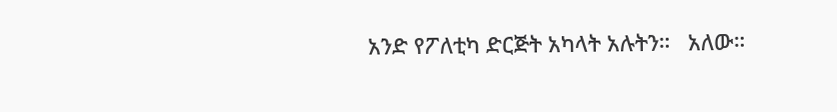አንድ የፖለቲካ ድርጅት አካላት አሉትን።   አለው።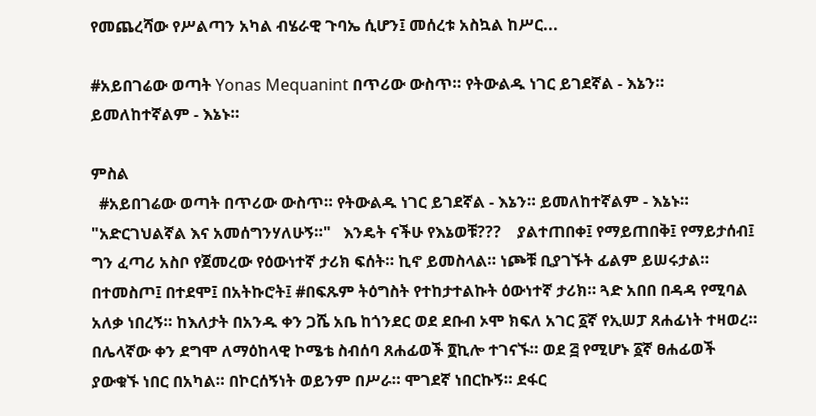የመጨረሻው የሥልጣን አካል ብሄራዊ ጉባኤ ሲሆን፤ መሰረቱ አስኳል ከሥር...

#አይበገሬው ወጣት Yonas Mequanint በጥሪው ውስጥ። የትውልዱ ነገር ይገደኛል - እኔን። ይመለከተኛልም - እኔኑ።

ምስል
  #አይበገሬው ወጣት በጥሪው ውስጥ። የትውልዱ ነገር ይገደኛል - እኔን። ይመለከተኛልም - እኔኑ። "አድርገህልኛል እና አመሰግንሃለሁኝ።"   እንዴት ናችሁ የእኔወቹ???    ያልተጠበቀ፤ የማይጠበቅ፤ የማይታሰብ፤ ግን ፈጣሪ አስቦ የጀመረው የዕውነተኛ ታሪክ ፍሰት። ኪኖ ይመስላል። ነጮቹ ቢያገኙት ፊልም ይሠሩታል። በተመስጦ፤ በተደሞ፤ በአትኩሮት፤ #በፍጹም ትዕግስት የተከታተልኩት ዕውነተኛ ታሪክ። ጓድ አበበ በዳዳ የሚባል አለቃ ነበረኝ። ከእለታት በአንዱ ቀን ጋሼ አቤ ከጎንደር ወደ ደቡብ ኦሞ ክፍለ አገር ፩ኛ የኢሠፓ ጸሐፊነት ተዛወረ።    በሌላኛው ቀን ደግሞ ለማዕከላዊ ኮሜቴ ስብሰባ ጸሐፊወች ፬ኪሎ ተገናኙ። ወደ ፭ የሚሆኑ ፩ኛ ፀሐፊወች ያውቁኙ ነበር በአካል። በኮርሰኝነት ወይንም በሥራ። ሞገደኛ ነበርኩኝ። ደፋር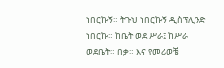ነበርኩኝ። ትጉህ ነበርኩኝ ዲስፕሊንድ ነበርኩ። ከቤት ወደ ሥራ፤ ከሥራ ወደቤት። በቃ። እና የመሪወቼ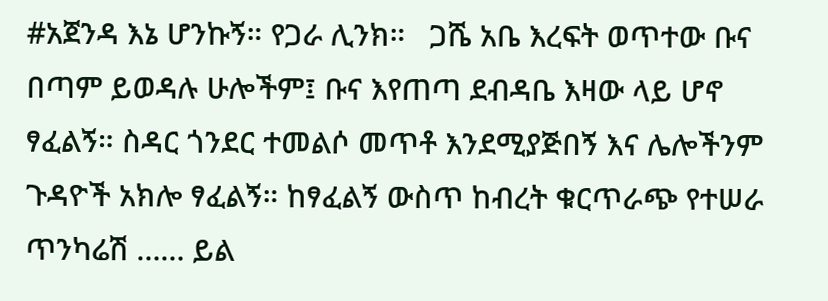#አጀንዳ እኔ ሆንኩኝ። የጋራ ሊንክ።   ጋሼ አቤ እረፍት ወጥተው ቡና በጣም ይወዳሉ ሁሎችም፤ ቡና እየጠጣ ደብዳቤ እዛው ላይ ሆኖ ፃፈልኝ። ስዳር ጎንደር ተመልሶ መጥቶ እንደሚያጅበኝ እና ሌሎችንም ጉዳዮች አክሎ ፃፈልኝ። ከፃፈልኝ ውስጥ ከብረት ቁርጥራጭ የተሠራ ጥንካሬሽ …… ይል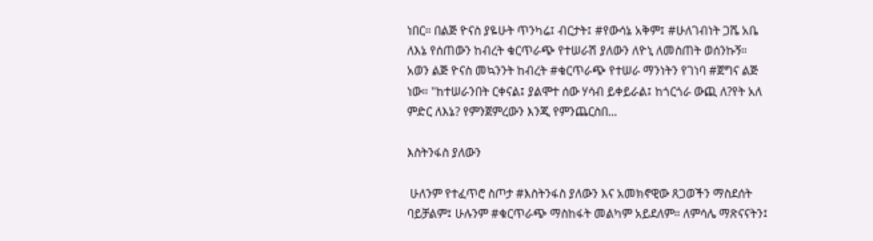ነበር። በልጅ ዮናስ ያዬሁት ጥንካሬ፤ ብርታት፤ #የውሳኔ አቅም፤ #ሁለገብነት ጋሼ አቤ ለእኔ የሰጠውን ከብረት ቁርጥራጭ የተሠራሽ ያለውን ለዮኒ ለመስጠት ወሰንኩኝ።    አወን ልጅ ዮናስ መኳንንት ከብረት #ቁርጥራጭ የተሠራ ማንነትን የገነባ #ጀግና ልጅ ነው። "ከተሠራንበት ርቀናል፤ ያልሞተ ሰው ሃሳብ ይቀይራል፤ ከጎርጎራ ውጪ ለ?የት አለ ምድር ለእኔ? የምንጀምረውን እንጂ የምንጨርስበ...

እስትንፋስ ያለውን

 ሁለንም የተፈጥሮ ስጦታ #እስትንፋስ ያለውን እና አመክኖዊው ጸጋወችን ማስደሰት ባይቻልም፤ ሁሉንም #ቁርጥራጭ ማስከፋት መልካም አይደለም። ለምሳሌ ማጽናናትን፤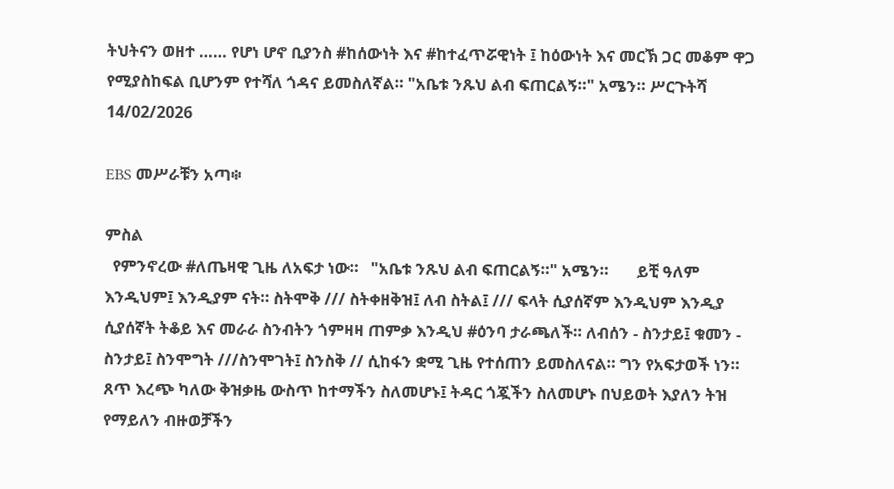ትህትናን ወዘተ …… የሆነ ሆኖ ቢያንስ #ከሰውነት እና #ከተፈጥሯዊነት ፤ ከዕውነት እና መርኽ ጋር መቆም ዋጋ የሚያስከፍል ቢሆንም የተሻለ ጎዳና ይመስለኛል። "አቤቱ ንጹህ ልብ ፍጠርልኝ።" አሜን። ሥርጉትሻ 14/02/2026

EBS መሥራቹን አጣ፨

ምስል
  የምንኖረው #ለጤዛዊ ጊዜ ለአፍታ ነው።   "አቤቱ ንጹህ ልብ ፍጠርልኝ።" አሜን።       ይቺ ዓለም እንዲህም፤ እንዲያም ናት። ስትሞቅ /// ስትቀዘቅዝ፤ ለብ ስትል፤ /// ፍላት ሲያሰኛም እንዲህም እንዲያ ሲያሰኛት ትቆይ እና መራራ ስንብትን ጎምዛዛ ጠምቃ እንዲህ #ዕንባ ታራጫለች። ለብሰን - ስንታይ፤ ቁመን - ስንታይ፤ ስንሞግት ///ስንሞገት፤ ስንስቅ // ሲከፋን ቋሚ ጊዜ የተሰጠን ይመስለናል። ግን የአፍታወች ነን።    ጸጥ እረጭ ካለው ቅዝቃዜ ውስጥ ከተማችን ስለመሆኑ፤ ትዳር ጎጇችን ስለመሆኑ በህይወት እያለን ትዝ የማይለን ብዙወቻችን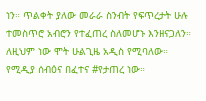ነን። ጥልቀት ያለው መራራ ስንብት የፍጥረታት ሁሉ ተመስጥሮ አብሮን የተፈጠረ ስለመሆኑ እንዘናጋለን። ለዚህም ነው ሞት ሁልጊዜ አዲስ የሚባለው።   የሚዲያ ሰብዕና በፈተና #የታጠረ ነው።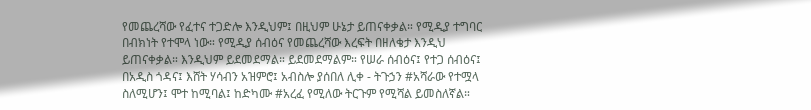የመጨረሻው የፈተና ተጋድሎ እንዲህም፤ በዚህም ሁኔታ ይጠናቀቃል። የሚዲያ ተግባር በብክነት የተሞላ ነው። የሚዲያ ሰብዕና የመጨረሻው እረፍት በዘለቄታ እንዲህ ይጠናቀቃል። እንዲህም ይደመደማል። ይደመደማልም። የሠራ ሰብዕና፤ የተጋ ሰብዕና፤ በአዲስ ጎዳና፤ እሸት ሃሳብን አዝምሮ፤ አብስሎ ያሰበለ ሊቀ - ትጉኃን #አሻራው የተሟላ ስለሚሆን፤ ሞተ ከሚባል፤ ከድካሙ #አረፈ የሚለው ትርጉም የሚሻል ይመስለኛል።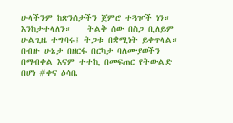ሁላችንም ከጽንሰታችን ጀምሮ ተጓዦች ነን። እንከታተላለን።    ትልቅ ሰው በስጋ ቢለይም ሁልጊዜ ተግባሩ፤ ትጋቱ በቋሚነት ይቀጥላል። በብዙ ሁኔታ በዘርፋ በርካታ ባለሙያወችን በማብቀል እናም ተተኪ በመፍጠር የትውልድ በሆነ #ቀና ዕሳቤ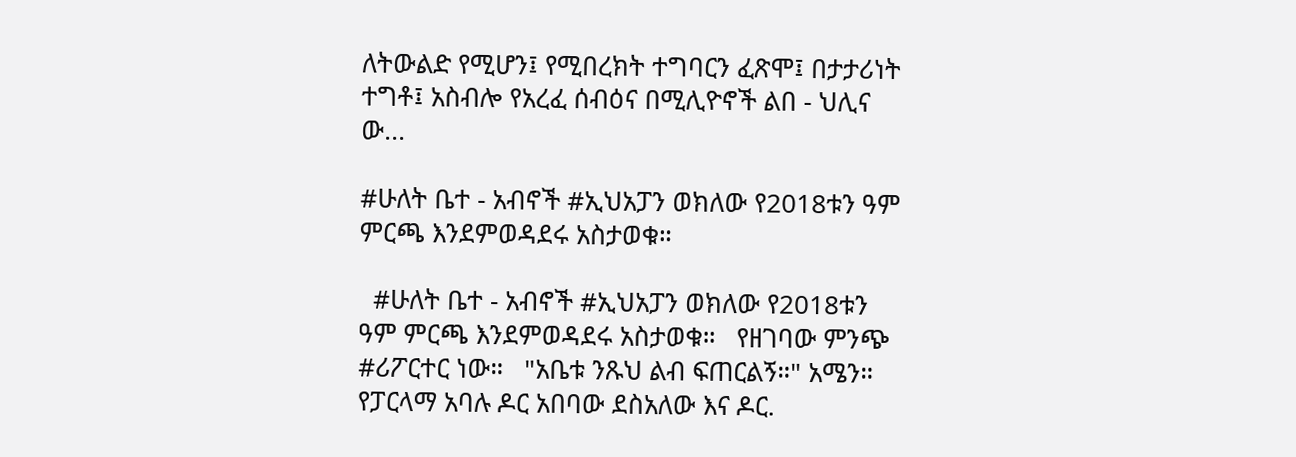ለትውልድ የሚሆን፤ የሚበረክት ተግባርን ፈጽሞ፤ በታታሪነት ተግቶ፤ አስብሎ የአረፈ ሰብዕና በሚሊዮኖች ልበ - ህሊና ው...

#ሁለት ቤተ - አብኖች #ኢህአፓን ወክለው የ2018ቱን ዓም ምርጫ እንደምወዳደሩ አስታወቁ።

  #ሁለት ቤተ - አብኖች #ኢህአፓን ወክለው የ2018ቱን ዓም ምርጫ እንደምወዳደሩ አስታወቁ።   የዘገባው ምንጭ #ሪፖርተር ነው።   "አቤቱ ንጹህ ልብ ፍጠርልኝ።" አሜን። የፓርላማ አባሉ ዶር አበባው ደስአለው እና ዶር.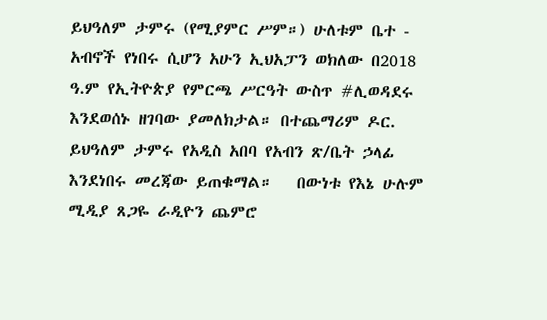ይህዓለም ታምሩ (የሚያምር ሥም።) ሁለቱም ቤተ - አብኖች የነበሩ ሲሆን አሁን ኢህአፓን ወክለው በ2018 ዓ.ም የኢትዮጵያ የምርጫ ሥርዓት ውስጥ #ሊወዳደሩ እንደወሰኑ ዘገባው ያመለክታል። በተጨማሪም ዶር. ይህዓለም ታምሩ የአዲስ አበባ የአብን ጽ/ቤት ኃላፊ እንደነበሩ መረጃው ይጠቁማል።   በውነቱ የእኔ ሁሉም ሚዲያ ጸጋዬ ራዲዮን ጨምሮ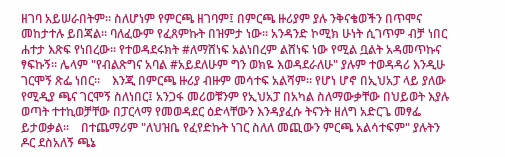ዘገባ አይሠራበትም። ስለሆነም የምርጫ ዘገባም፤ በምርጫ ዙሪያም ያሉ ንቅናቄወችን በጥሞና መከታተሉ ይበጃል። ባለፈውም የፈጸምኩት በዝምታ ነው። አንዳንድ ኮሚክ ሁነት ሲገጥም ብቻ ነበር ሐተታ እጽፍ የነበረው። የተወዳደሩክት #ለማሸነፍ አልነበረም ልሸነፍ ነው የሚል ቧልት አዳመጥኩና ፃፍኩኝ። ሌላም "የብልጽግና አባል #አይደለሁም ግን ወክዬ እወዳደራለሁ" ያሉም ተወዳዳሪ እንዲሁ ገርሞኝ ጽፌ ነበር።    እንጂ በምርጫ ዙሪያ ብዙም መሳተፍ አልሻም። የሆነ ሆኖ በኢህአፓ ላይ ያለው የሚዲያ ጫና ገርሞኝ ስለነበር፤ አንጋፋ መሪወቹንም የኢህአፓ በአካል ስለማውቃቸው በህይወት እያሉ ወጣት ተተኪወቻቸው በፓርላማ የመወዳደር ዕድላቸውን እንዳያፈሱ ትናንት ዘለግ አድርጌ መፃፌ ይታወቃል።    በተጨማሪም "ለህዝቤ የፈየድኩት ነገር ስለለ መጪውን ምርጫ አልሳተፍም" ያሉትን ዶር ደስአለኝ ጫኔ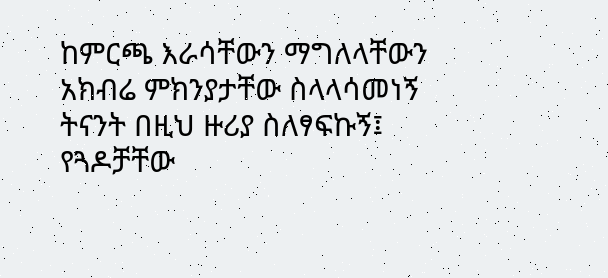ከምርጫ እራሳቸውን ማግለላቸውን አክብሬ ምክንያታቸው ስላላሳመነኝ ትናንት በዚህ ዙሪያ ስለፃፍኩኝ፤ የጓዶቻቸው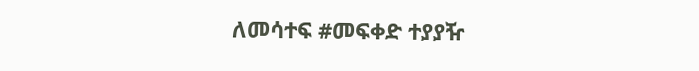ለመሳተፍ #መፍቀድ ተያያዥ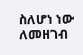ስለሆነ ነው ለመዘገብ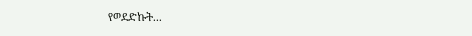የወደድኩት...